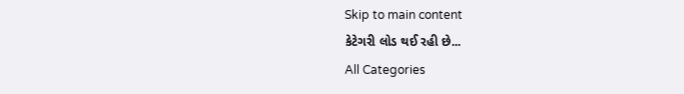Skip to main content
કેટેગરી લોડ થઈ રહી છે...
All Categories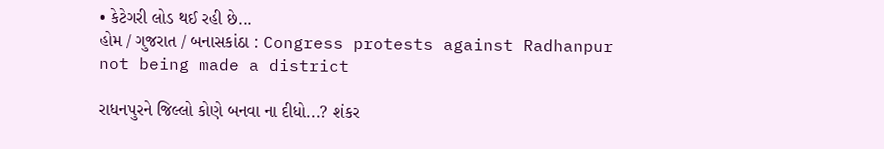• કેટેગરી લોડ થઈ રહી છે...
હોમ / ગુજરાત / બનાસકાંઠા : Congress protests against Radhanpur not being made a district

રાધનપુરને જિલ્લો કોણે બનવા ના દીધો...? શંકર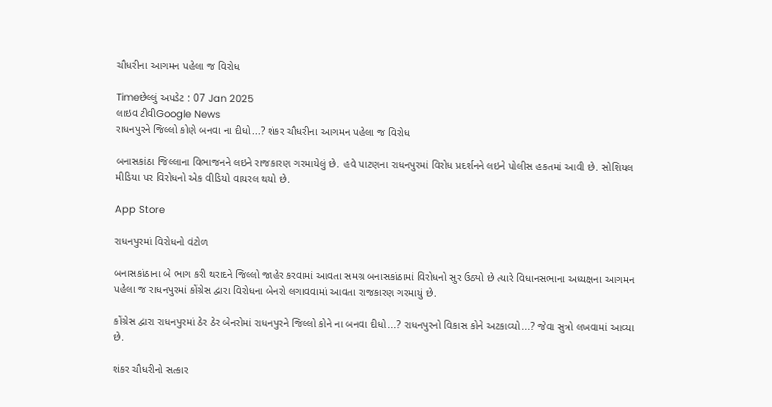ચૌધરીના આગમન પહેલા જ વિરોધ

Timeછેલ્લું અપડેટ : 07 Jan 2025
લાઇવ ટીવીGoogle News
રાધનપુરને જિલ્લો કોણે બનવા ના દીધો...? શંકર ચૌધરીના આગમન પહેલા જ વિરોધ

બનાસકાંઠા જિલ્લાના વિભાજનને લઇને રાજકારણ ગરમાયેલું છે. હવે પાટણના રાધનપુરમાં વિરોધ પ્રદર્શનને લઇને પોલીસ હકતમાં આવી છે. સોશિયલ મીડિયા પર વિરોધનો એક વીડિયો વાયરલ થયો છે.

App Store

રાધનપુરમાં વિરોધનો વંટોળ

બનાસકાંઠાના બે ભાગ કરી થરાદને જિલ્લો જાહેર કરવામાં આવતા સમગ્ર બનાસકાંઠામાં વિરોધનો સુર ઉઠ્યો છે ત્યારે વિધાનસભાના અધ્યક્ષના આગમન પહેલા જ રાધનપુરમાં કોંગ્રેસ દ્વારા વિરોધના બેનરો લગાવવામાં આવતા રાજકારણ ગરમાયું છે.

કોંગ્રેસ દ્વારા રાધનપુરમાં ઠેર ઠેર બેનરોમાં રાધનપુરને જિલ્લો કોને ના બનવા દીધો...? રાધનપુરનો વિકાસ કોને અટકાવ્યો...? જેવા સુત્રો લખવામાં આવ્યા છે.

શંકર ચૌધરીનો સત્કાર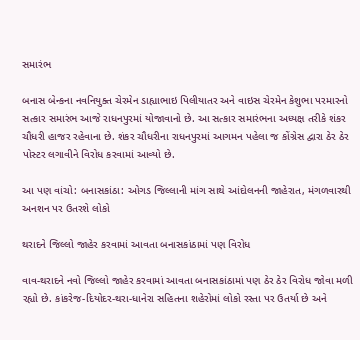સમારંભ

બનાસ બેન્કના નવનિયુક્ત ચેરમેન ડાહ્યાભાઇ પિલીયાતર અને વાઇસ ચેરમેન કેશુભા પરમારનો સત્કાર સમારંભ આજે રાધનપુરમાં યોજાવાનો છે. આ સત્કાર સમારંભના અધ્યક્ષ તરીકે શંકર ચૌધરી હાજર રહેવાના છે. શંકર ચૌધરીના રાધનપુરમાં આગમન પહેલા જ કોંગ્રેસ દ્વારા ઠેર ઠેર પોસ્ટર લગાવીને વિરોધ કરવામાં આવ્યો છે.

આ પણ વાંચો: બનાસકાંઠા: ઓગડ જિલ્લાની માંગ સાથે આંદોલનની જાહેરાત, મંગળવારથી અનશન પર ઉતરશે લોકો

થરાદને જિલ્લો જાહેર કરવામાં આવતા બનાસકાંઠામાં પણ વિરોધ

વાવ-થરાદને નવો જિલ્લો જાહેર કરવામાં આવતા બનાસકાંઠામાં પણ ઠેર ઠેર વિરોધ જોવા મળી રહ્યો છે. કાંકરેજ-દિયોદર-થરા-ધાનેરા સહિતના શહેરોમાં લોકો રસ્તા પર ઉતર્યા છે અને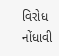વિરોધ નોંધાવી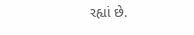રહ્યાં છે.